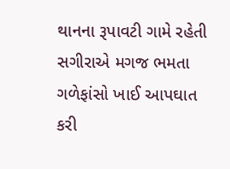થાનના રૂપાવટી ગામે રહેતી સગીરાએ મગજ ભમતા ગળેફાંસો ખાઈ આપઘાત કરી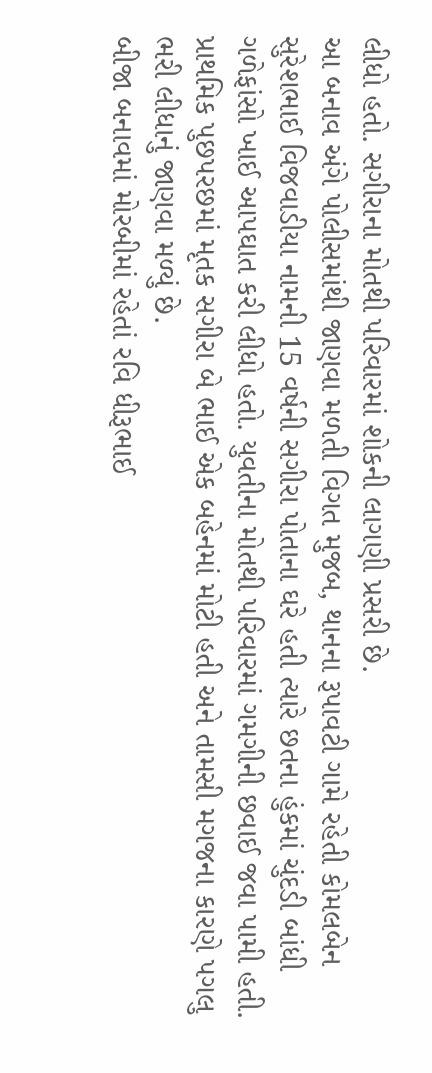લીધો હતો. સગીરાના મોતથી પરિવારમાં શોકની લાગણી પ્રસરી છે.
આ બનાવ અંગે પોલીસમાંથી જાણવા મળતી વિગત મુજબ, થાનના રૂપાવટી ગામે રહેતી કોમલબેન સુરેશભાઈ વિજવાડીયા નામની 15 વર્ષની સગીરા પોતાના ઘરે હતી ત્યારે છતના હુંકમાં ચુંદડી બાંધી ગળેફાંસો ખાઈ આપઘાત કરી લીધો હતો. યુવતીના મોતથી પરિવારમાં ગમગીની છવાઈ જવા પામી હતી. પ્રાથમિક પુછપરછમાં મૃતક સગીરા બે ભાઈ એક બહેનમાં મોટી હતી અને તામસી મગજના કારણે પગલુ ભરી લીધાનું જાણવા મળ્યું છે.
બીજા બનાવમાં મોરબીમાં રહેતાં રવિ ધીરૂભાઈ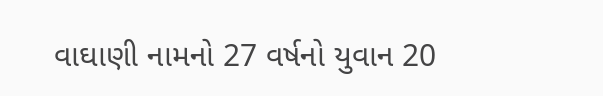વાઘાણી નામનો 27 વર્ષનો યુવાન 20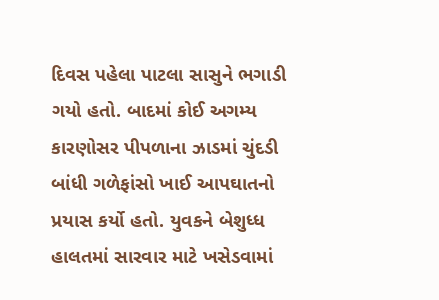દિવસ પહેલા પાટલા સાસુને ભગાડી ગયો હતો. બાદમાં કોઈ અગમ્ય કારણોસર પીપળાના ઝાડમાં ચુંદડી બાંધી ગળેફાંસો ખાઈ આપઘાતનો પ્રયાસ કર્યો હતો. યુવકને બેશુધ્ધ હાલતમાં સારવાર માટે ખસેડવામાં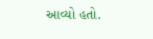આવ્યો હતો.